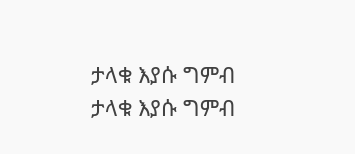ታላቁ እያሱ ግምብ
ታላቁ እያሱ ግምብ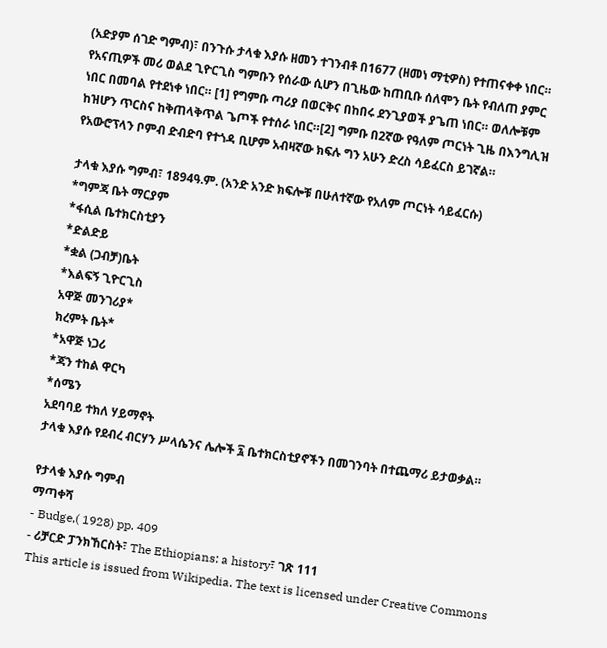(አድያም ሰገድ ግምብ)፣ በንጉሱ ታላቁ እያሱ ዘመን ተገንብቶ በ1677 (ዘመነ ማቲዎስ) የተጠናቀቀ ነበር። የአናጢዎች መሪ ወልደ ጊዮርጊስ ግምቡን የሰራው ሲሆን በጊዜው ከጠቢቡ ሰለሞን ቤት የብለጠ ያምር ነበር በመባል የተደነቀ ነበር። [1] የግምቡ ጣሪያ በወርቅና በከበሩ ደንጊያወች ያጌጠ ነበር። ወለሎቹም ከዝሆን ጥርስና ከቅጠላቅጥል ጌጦች የተሰራ ነበር።[2] ግምቡ በ2ኛው የዓለም ጦርነት ጊዜ በእንግሊዝ የአውሮፕላን ቦምብ ድብድባ የተጎዳ ቢሆም አብዛኛው ክፍሉ ግን አሁን ድረስ ሳይፈርስ ይገኛል።

ታላቁ እያሱ ግምብ፣ 1894ዓ.ም. (አንድ አንድ ክፍሎቹ በሁለተኛው የአለም ጦርነት ሳይፈርሱ)
*ግምጃ ቤት ማርያም
*ፋሲል ቤተክርስቲያን
*ድልድይ
*ቋል (ጋብቻ)ቤት
*እልፍኝ ጊዮርጊስ
አዋጅ መንገሪያ*
ክረምት ቤት*
*አዋጅ ነጋሪ
*ጃን ተከል ዋርካ
*ሰሜን
አደባባይ ተክለ ሃይማኖት
ታላቁ እያሱ የደብረ ብርሃን ሥላሴንና ሌሎች ፯ ቤተክርስቲያኖችን በመገንባት በተጨማሪ ይታወቃል።

የታላቁ እያሱ ግምብ
ማጣቀሻ
- Budge,( 1928) pp. 409
- ሪቻርድ ፓንክኸርስት፣ The Ethiopians: a history፣ ገጽ 111
This article is issued from Wikipedia. The text is licensed under Creative Commons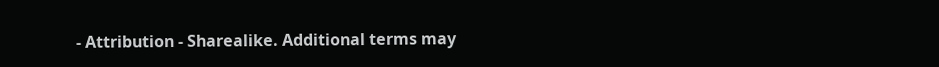- Attribution - Sharealike. Additional terms may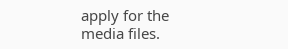apply for the media files.